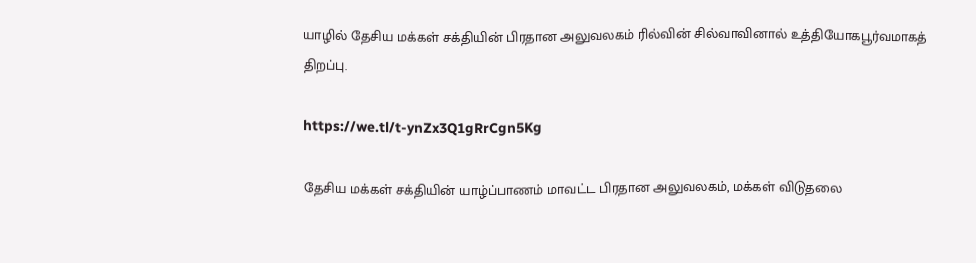யாழில் தேசிய மக்கள் சக்தியின் பிரதான அலுவலகம் ரில்வின் சில்வாவினால் உத்தியோகபூர்வமாகத் திறப்பு.

https://we.tl/t-ynZx3Q1gRrCgn5Kg

தேசிய மக்கள் சக்தியின் யாழ்ப்பாணம் மாவட்ட பிரதான அலுவலகம், மக்கள் விடுதலை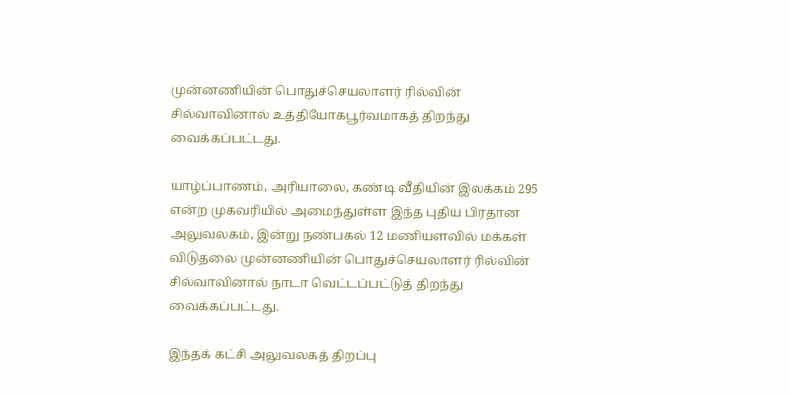முன்னணியின் பொதுச்செயலாளர் ரில்வின் சில்வாவினால் உத்தியோகபூர்வமாகத் திறந்து வைக்கப்பட்டது.

யாழ்ப்பாணம், அரியாலை, கண்டி வீதியின் இலக்கம் 295 என்ற முகவரியில் அமைந்துள்ள இந்த புதிய பிரதான அலுவலகம், இன்று நண்பகல் 12 மணியளவில் மக்கள் விடுதலை முன்னணியின் பொதுச்செயலாளர் ரில்வின் சில்வாவினால் நாடா வெட்டப்பட்டுத் திறந்து வைக்கப்பட்டது.

இந்தக் கட்சி அலுவலகத் திறப்பு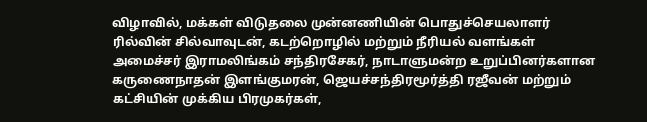விழாவில், மக்கள் விடுதலை முன்னணியின் பொதுச்செயலாளர் ரில்வின் சில்வாவுடன், கடற்றொழில் மற்றும் நீரியல் வளங்கள் அமைச்சர் இராமலிங்கம் சந்திரசேகர், நாடாளுமன்ற உறுப்பினர்களான கருணைநாதன் இளங்குமரன், ஜெயச்சந்திரமூர்த்தி ரஜீவன் மற்றும் கட்சியின் முக்கிய பிரமுகர்கள்,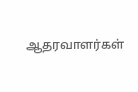ஆதரவாளர்கள்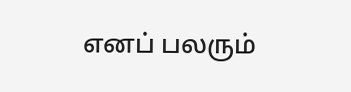எனப் பலரும்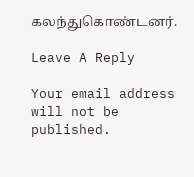கலந்துகொண்டனர்.

Leave A Reply

Your email address will not be published.